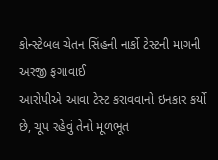કોન્સ્ટેબલ ચેતન સિંહની નાર્કો ટેસ્ટની માગની અરજી ફગાવાઈ
આરોપીએ આવા ટેસ્ટ કરાવવાનો ઇનકાર કર્યો છે, ચૂપ રહેવું તેનો મૂળભૂત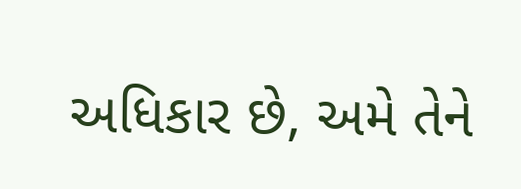અધિકાર છે, અમે તેને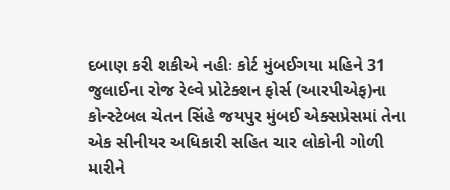દબાણ કરી શકીએ નહીઃ કોર્ટ મુંબઈગયા મહિને 31 જુલાઈના રોજ રેલ્વે પ્રોટેક્શન ફોર્સ (આરપીએફ)ના કોન્સ્ટેબલ ચેતન સિંહે જયપુર મુંબઈ એક્સપ્રેસમાં તેના એક સીનીયર અધિકારી સહિત ચાર લોકોની ગોળી મારીને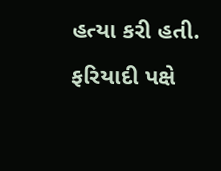હત્યા કરી હતી. ફરિયાદી પક્ષે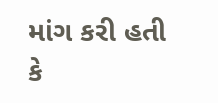માંગ કરી હતી કે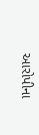આરોપીના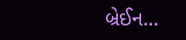બ્રેઈન…